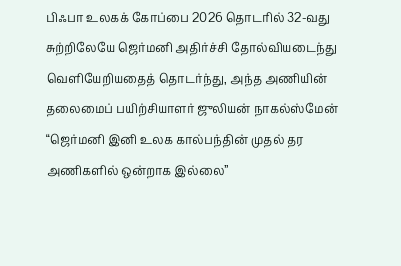பிஃபா உலகக் கோப்பை 2026 தொடரில் 32-வது சுற்றிலேயே ஜெர்மனி அதிர்ச்சி தோல்வியடைந்து வெளியேறியதைத் தொடர்ந்து, அந்த அணியின் தலைமைப் பயிற்சியாளர் ஜுலியன் நாகல்ஸ்மேன் “ஜெர்மனி இனி உலக கால்பந்தின் முதல் தர அணிகளில் ஒன்றாக இல்லை”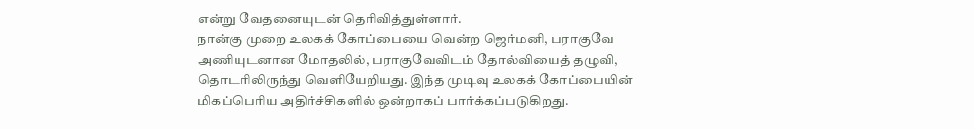என்று வேதனையுடன் தெரிவித்துள்ளார்.
நான்கு முறை உலகக் கோப்பையை வென்ற ஜெர்மனி, பராகுவே அணியுடனான மோதலில், பராகுவேவிடம் தோல்வியைத் தழுவி, தொடரிலிருந்து வெளியேறியது. இந்த முடிவு உலகக் கோப்பையின் மிகப்பெரிய அதிர்ச்சிகளில் ஒன்றாகப் பார்க்கப்படுகிறது.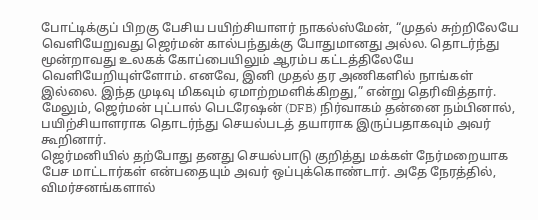போட்டிக்குப் பிறகு பேசிய பயிற்சியாளர் நாகல்ஸ்மேன், “முதல் சுற்றிலேயே வெளியேறுவது ஜெர்மன் கால்பந்துக்கு போதுமானது அல்ல. தொடர்ந்து மூன்றாவது உலகக் கோப்பையிலும் ஆரம்ப கட்டத்திலேயே வெளியேறியுள்ளோம். எனவே, இனி முதல் தர அணிகளில் நாங்கள் இல்லை. இந்த முடிவு மிகவும் ஏமாற்றமளிக்கிறது,” என்று தெரிவித்தார்.
மேலும், ஜெர்மன் புட்பால் பெடரேஷன் (DFB) நிர்வாகம் தன்னை நம்பினால், பயிற்சியாளராக தொடர்ந்து செயல்படத் தயாராக இருப்பதாகவும் அவர் கூறினார்.
ஜெர்மனியில் தற்போது தனது செயல்பாடு குறித்து மக்கள் நேர்மறையாக பேச மாட்டார்கள் என்பதையும் அவர் ஒப்புக்கொண்டார். அதே நேரத்தில், விமர்சனங்களால்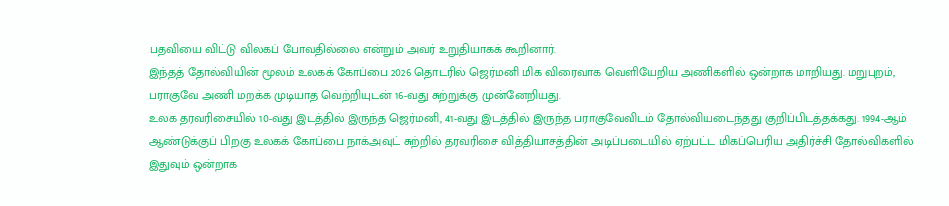பதவியை விட்டு விலகப் போவதில்லை என்றும் அவர் உறுதியாகக் கூறினார்.
இந்தத் தோல்வியின் மூலம் உலகக் கோப்பை 2026 தொடரில் ஜெர்மனி மிக விரைவாக வெளியேறிய அணிகளில் ஒன்றாக மாறியது. மறுபுறம், பராகுவே அணி மறக்க முடியாத வெற்றியுடன் 16-வது சுற்றுக்கு முன்னேறியது.
உலக தரவரிசையில் 10-வது இடத்தில் இருந்த ஜெர்மனி, 41-வது இடத்தில் இருந்த பராகுவேவிடம் தோல்வியடைந்தது குறிப்பிடத்தக்கது. 1994-ஆம் ஆண்டுக்குப் பிறகு உலகக் கோப்பை நாக்அவுட் சுற்றில் தரவரிசை வித்தியாசத்தின் அடிப்படையில் ஏற்பட்ட மிகப்பெரிய அதிர்ச்சி தோல்விகளில் இதுவும் ஒன்றாக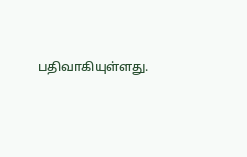பதிவாகியுள்ளது.